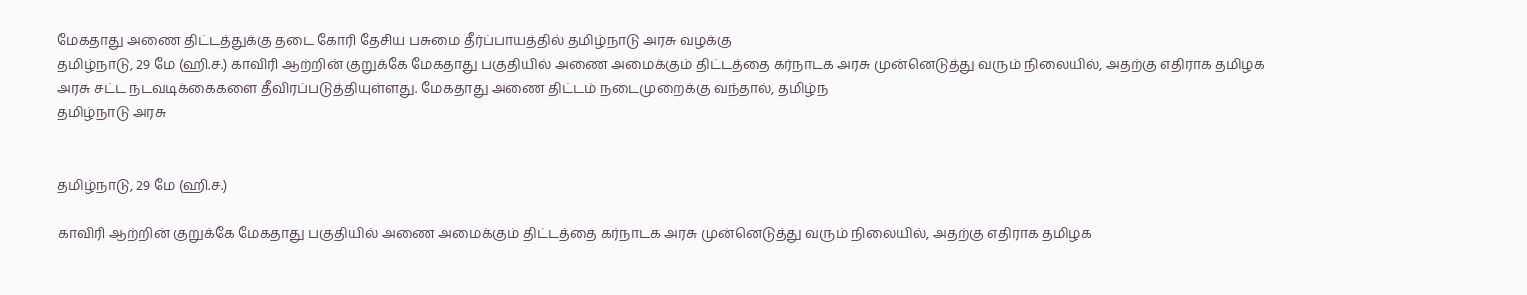மேகதாது அணை திட்டத்துக்கு தடை கோரி தேசிய பசுமை தீர்ப்பாயத்தில் தமிழ்நாடு அரசு வழக்கு
தமிழ்நாடு, 29 மே (ஹி.ச.) காவிரி ஆற்றின் குறுக்கே மேகதாது பகுதியில் அணை அமைக்கும் திட்டத்தை கர்நாடக அரசு முன்னெடுத்து வரும் நிலையில், அதற்கு எதிராக தமிழக அரசு சட்ட நடவடிக்கைகளை தீவிரப்படுத்தியுள்ளது. மேகதாது அணை திட்டம் நடைமுறைக்கு வந்தால், தமிழ்ந
தமிழ்நாடு அரசு


தமிழ்நாடு, 29 மே (ஹி.ச.)

காவிரி ஆற்றின் குறுக்கே மேகதாது பகுதியில் அணை அமைக்கும் திட்டத்தை கர்நாடக அரசு முன்னெடுத்து வரும் நிலையில், அதற்கு எதிராக தமிழக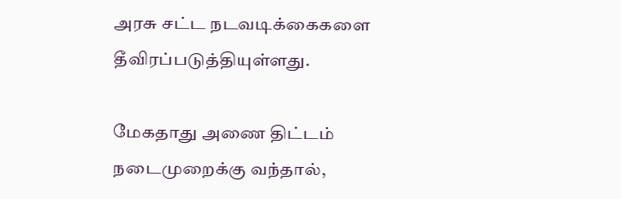அரசு சட்ட நடவடிக்கைகளை தீவிரப்படுத்தியுள்ளது.

மேகதாது அணை திட்டம் நடைமுறைக்கு வந்தால்,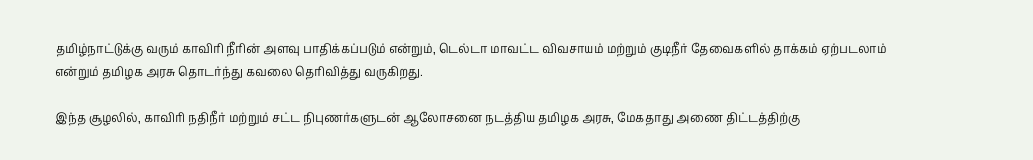தமிழ்நாட்டுக்கு வரும் காவிரி நீரின் அளவு பாதிக்கப்படும் என்றும், டெல்டா மாவட்ட விவசாயம் மற்றும் குடிநீர் தேவைகளில் தாக்கம் ஏற்படலாம் என்றும் தமிழக அரசு தொடர்ந்து கவலை தெரிவித்து வருகிறது.

இந்த சூழலில், காவிரி நதிநீர் மற்றும் சட்ட நிபுணர்களுடன் ஆலோசனை நடத்திய தமிழக அரசு, மேகதாது அணை திட்டத்திற்கு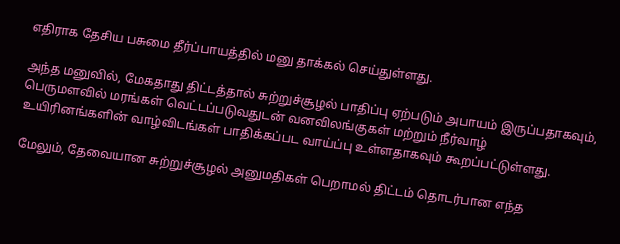எதிராக தேசிய பசுமை தீர்ப்பாயத்தில் மனு தாக்கல் செய்துள்ளது.

அந்த மனுவில், மேகதாது திட்டத்தால் சுற்றுச்சூழல் பாதிப்பு ஏற்படும் அபாயம் இருப்பதாகவும், பெருமளவில் மரங்கள் வெட்டப்படுவதுடன் வனவிலங்குகள் மற்றும் நீர்வாழ் உயிரினங்களின் வாழ்விடங்கள் பாதிக்கப்பட வாய்ப்பு உள்ளதாகவும் கூறப்பட்டுள்ளது.

மேலும், தேவையான சுற்றுச்சூழல் அனுமதிகள் பெறாமல் திட்டம் தொடர்பான எந்த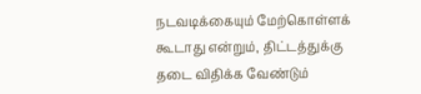நடவடிக்கையும் மேற்கொள்ளக் கூடாது என்றும், திட்டத்துக்கு தடை விதிக்க வேண்டும்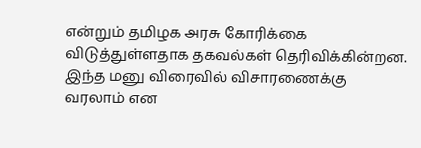என்றும் தமிழக அரசு கோரிக்கை விடுத்துள்ளதாக தகவல்கள் தெரிவிக்கின்றன. இந்த மனு விரைவில் விசாரணைக்கு வரலாம் என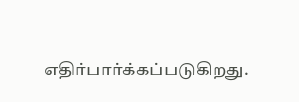எதிர்பார்க்கப்படுகிறது.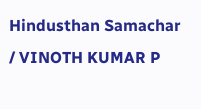Hindusthan Samachar / VINOTH KUMAR P